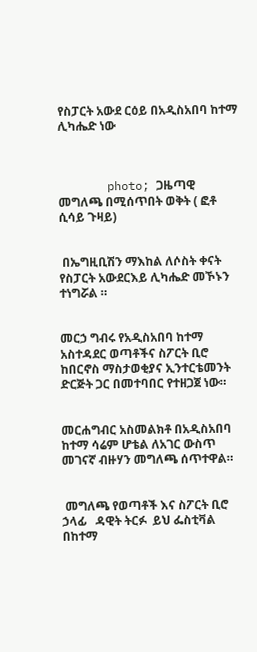የስፓርት አውደ ርዕይ በአዲስአበባ ከተማ ሊካሔድ ነው



       photo; ጋዜጣዊ መግለጫ በሚሰጥበት ወቅት ( ፎቶ ሲሳይ ጉዛይ)


 በኤግዚቢሽን ማእከል ለሶስት ቀናት የስፓርት አውደርእይ ሊካሔድ መኾኑን ተነግሯል ።


መርኃ ግብሩ የአዲስአበባ ከተማ አስተዳደር ወጣቶችና ስፖርት ቢሮ ከበርኖስ ማስታወቂያና ኢንተርቴመንት ድርጅት ጋር በመተባበር የተዘጋጀ ነው።


መርሐግብር አስመልክቶ በአዲስአበባ ከተማ ሳሬም ሆቴል ለአገር ውስጥ መገናኛ ብዙሃን መግለጫ ሰጥተዋል።


 መግለጫ የወጣቶች እና ስፖርት ቢሮ ኃላፊ   ዳዊት ትርፉ  ይህ ፌስቲቫል  በከተማ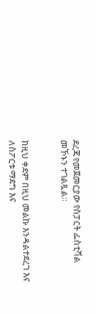ደረጃ የመጀመርያው የስፓርት ፌስቲቫል መኾኑን ተገልጿል።


ከዚህ ቀደም በዚህ መልኩ እንዳልተደረገ እና ለስፖርቱ ማደግ እና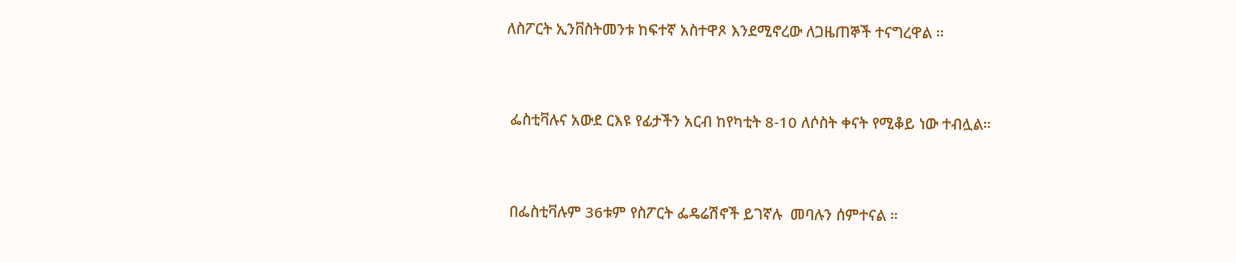ለስፖርት ኢንቨስትመንቱ ከፍተኛ አስተዋጾ እንደሚኖረው ለጋዜጠኞች ተናግረዋል ።


 ፌስቲቫሉና አውደ ርእዩ የፊታችን አርብ ከየካቲት 8-10 ለሶስት ቀናት የሚቆይ ነው ተብሏል።


 በፌስቲቫሉም 36ቱም የስፖርት ፌዴሬሽኖች ይገኛሉ  መባሉን ሰምተናል ።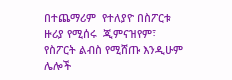በተጨማሪም  የተለያዮ በስፖርቱ ዙሪያ የሚሰሩ  ጂምናዝየም፣ የስፖርት ልብስ የሚሸጡ እንዲሁም ሌሎች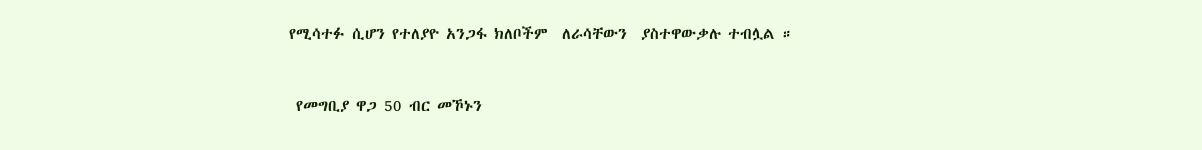የሚሳተፉ ሲሆን የተለያዮ አንጋፋ ክለቦችም  ለራሳቸውን  ያስተዋውቃሉ ተብሏል ።


 የመግቢያ ዋጋ 50 ብር መኾኑን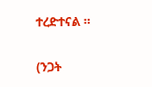ተረድተናል ።


(ንጋት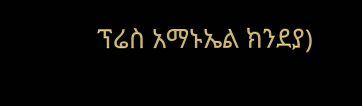ፕሬስ አማኑኤል ክንደያ)